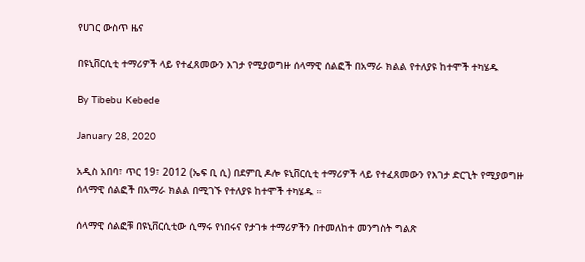የሀገር ውስጥ ዜና

በዩኒቨርሲቲ ተማሪዎች ላይ የተፈጸመውን እገታ የሚያወግዙ ሰላማዊ ሰልፎች በአማራ ክልል የተለያዩ ከተሞች ተካሄዱ

By Tibebu Kebede

January 28, 2020

አዲስ አበባ፣ ጥር 19፣ 2012 (ኤፍ ቢ ሲ) በደምቢ ዶሎ ዩኒቨርሲቲ ተማሪዎች ላይ የተፈጸመውን የእገታ ድርጊት የሚያወግዙ ሰላማዊ ሰልፎች በአማራ ክልል በሚገኙ የተለያዩ ከተሞች ተካሄዱ ።

ሰላማዊ ሰልፎቹ በዩኒቨርሲቲው ሲማሩ የነበሩና የታገቱ ተማሪዎችን በተመለከተ መንግስት ግልጽ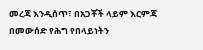መረጃ እንዲሰጥ፣ በአጋቾች ላይም እርምጃ በመውሰድ የሕግ የበላይነትን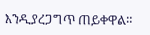እንዲያረጋግጥ ጠይቀዋል።